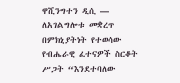ዋሺንግተን ዲሲ —
ለአገልግሎቱ መቋረጥ በምክኒያትነት የተወሳው የብሔራዊ ፈተናዎች ስርቆት ሥጋት “እንደተባለው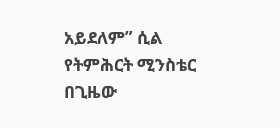አይደለም” ሲል የትምሕርት ሚንስቴር በጊዜው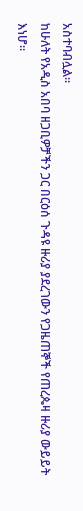አስተባብሏል።
ከሁለት የአዲስ አበባ ዘጋቢዎቻችን ጋር በርዕሰ ጉዳዩ ዙሪያ ያደረገውን የጋዜጠኞች የጠረጴዛ ዙሪያ ውይይት እነሆ።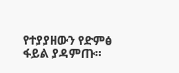የተያያዘውን የድምፅ ፋይል ያዳምጡ።